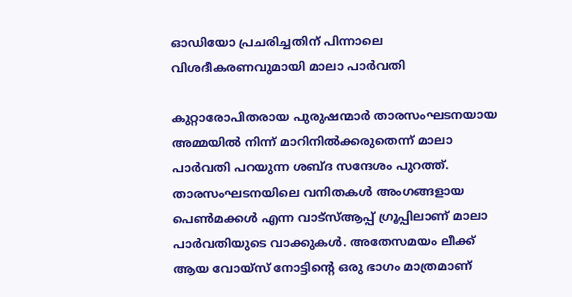ഓഡിയോ പ്രചരിച്ചതിന് പിന്നാലെ വിശദീകരണവുമായി മാലാ പാര്‍വതി

കുറ്റാരോപിതരായ പുരുഷന്മാര്‍ താരസംഘടനയായ അമ്മയില്‍ നിന്ന് മാറിനില്‍ക്കരുതെന്ന് മാലാ പാര്‍വതി പറയുന്ന ശബ്ദ സന്ദേശം പുറത്ത്. താരസംഘടനയിലെ വനിതകള്‍ അംഗങ്ങളായ പെണ്‍മക്കള്‍ എന്ന വാട്സ്ആപ്പ് ഗ്രൂപ്പിലാണ് മാലാ പാര്‍വതിയുടെ വാക്കുകള്‍. അതേസമയം ലീക്ക് ആയ വോയ്സ് നോട്ടിന്‍റെ ഒരു ഭാഗം മാത്രമാണ്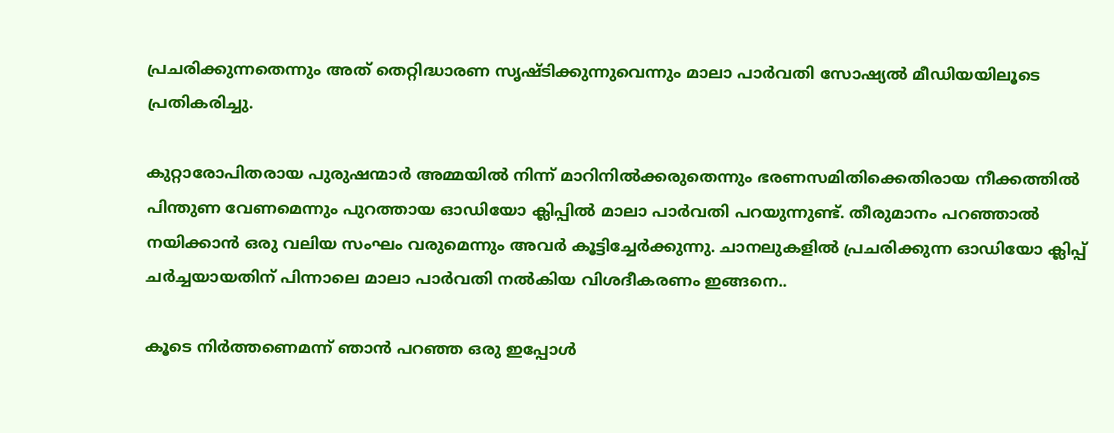പ്രചരിക്കുന്നതെന്നും അത് തെറ്റിദ്ധാരണ സൃഷ്ടിക്കുന്നുവെന്നും മാലാ പാര്‍വതി സോഷ്യല്‍ മീഡിയയിലൂടെ പ്രതികരിച്ചു.

കുറ്റാരോപിതരായ പുരുഷന്മാർ അമ്മയില്‍ നിന്ന് മാറിനിൽക്കരുതെന്നും ഭരണസമിതിക്കെതിരായ നീക്കത്തിൽ പിന്തുണ വേണമെന്നും പുറത്തായ ഓഡിയോ ക്ലിപ്പില്‍ മാലാ പാര്‍വതി പറയുന്നുണ്ട്. തീരുമാനം പറഞ്ഞാൽ നയിക്കാൻ ഒരു വലിയ സംഘം വരുമെന്നും അവര്‍ കൂട്ടിച്ചേര്‍ക്കുന്നു. ചാനലുകളില്‍ പ്രചരിക്കുന്ന ഓഡിയോ ക്ലിപ്പ് ചര്‍ച്ചയായതിന് പിന്നാലെ മാലാ പാര്‍വതി നല്‍കിയ വിശദീകരണം ഇങ്ങനെ..

കൂടെ നിർത്തണെമന്ന് ഞാൻ പറഞ്ഞ ഒരു ഇപ്പോൾ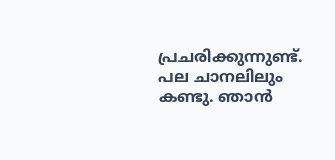പ്രചരിക്കുന്നുണ്ട്. പല ചാനലിലും കണ്ടു. ഞാൻ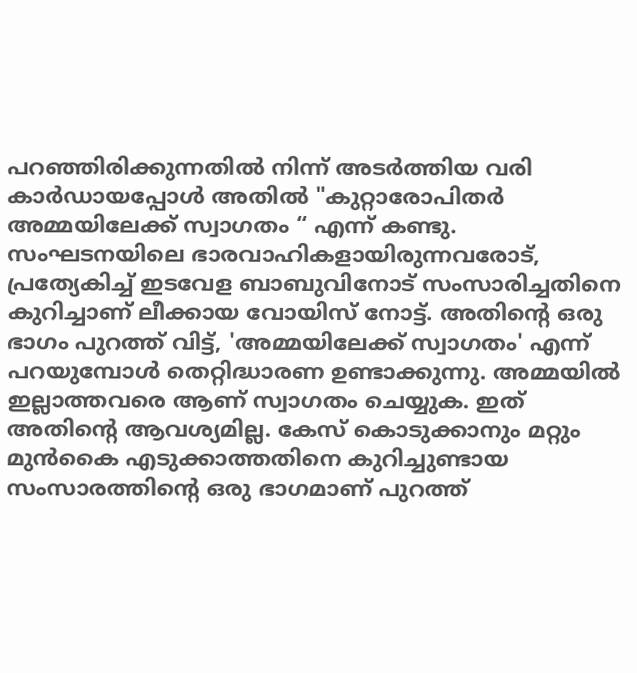പറഞ്ഞിരിക്കുന്നതിൽ നിന്ന് അടർത്തിയ വരി കാർഡായപ്പോൾ അതിൽ "കുറ്റാരോപിതർ അമ്മയിലേക്ക് സ്വാഗതം “ എന്ന് കണ്ടു. സംഘടനയിലെ ഭാരവാഹികളായിരുന്നവരോട്, പ്രത്യേകിച്ച് ഇടവേള ബാബുവിനോട് സംസാരിച്ചതിനെ കുറിച്ചാണ് ലീക്കായ വോയിസ് നോട്ട്. അതിൻ്റെ ഒരു ഭാഗം പുറത്ത് വിട്ട്, 'അമ്മയിലേക്ക് സ്വാഗതം' എന്ന് പറയുമ്പോൾ തെറ്റിദ്ധാരണ ഉണ്ടാക്കുന്നു. അമ്മയിൽ ഇല്ലാത്തവരെ ആണ് സ്വാഗതം ചെയ്യുക. ഇത് അതിൻ്റെ ആവശ്യമില്ല. കേസ് കൊടുക്കാനും മറ്റും മുൻകൈ എടുക്കാത്തതിനെ കുറിച്ചുണ്ടായ സംസാരത്തിൻ്റെ ഒരു ഭാഗമാണ് പുറത്ത്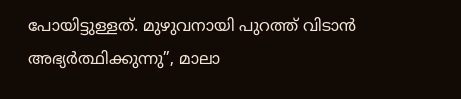പോയിട്ടുള്ളത്. മുഴുവനായി പുറത്ത് വിടാൻ അഭ്യർത്ഥിക്കുന്നു”, മാലാ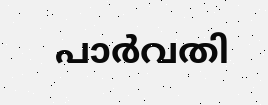പാര്‍വതി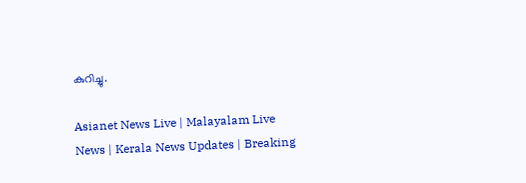കുറിച്ചു.

Asianet News Live | Malayalam Live News | Kerala News Updates | Breaking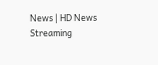News | HD News Streaming